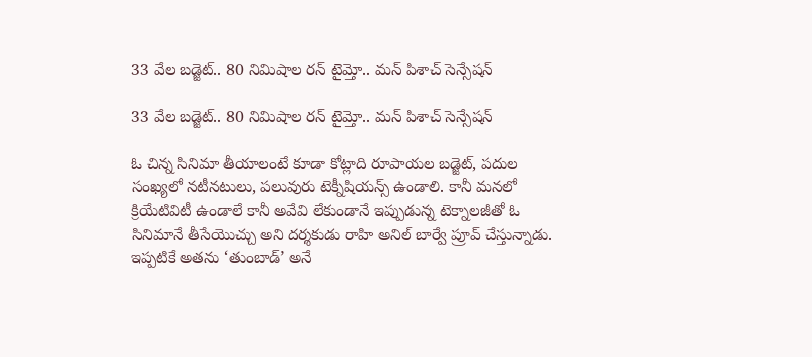33 వేల బడ్జెట్‌‌.. 80 నిమిషాల రన్ టైమ్తో.. మన్ పిశాచ్ సెన్సేషన్‌‌

33 వేల బడ్జెట్‌‌.. 80 నిమిషాల రన్ టైమ్తో.. మన్ పిశాచ్ సెన్సేషన్‌‌

ఓ చిన్న సినిమా తీయాలంటే కూడా కోట్లాది రూపాయల బడ్జెట్, పదుల సంఖ్యలో నటీనటులు, పలువురు టెక్నీషియన్స్‌‌ ఉండాలి. కానీ మనలో క్రియేటివిటీ ఉండాలే కానీ అవేవి లేకుండానే ఇప్పుడున్న టెక్నాలజీతో ఓ సినిమానే తీసేయొచ్చు అని దర్శకుడు రాహి అనిల్‌‌ బార్వే ప్రూవ్‌‌ చేస్తున్నాడు.  ఇప్పటికే అతను ‘తుంబాడ్‌‌’ అనే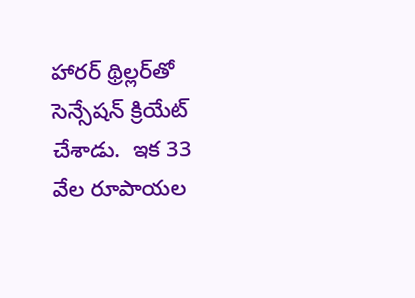హారర్‌‌‌‌ థ్రిల్లర్‌‌‌‌తో సెన్సేషన్‌‌ క్రియేట్ చేశాడు.  ఇక 33 వేల రూపాయల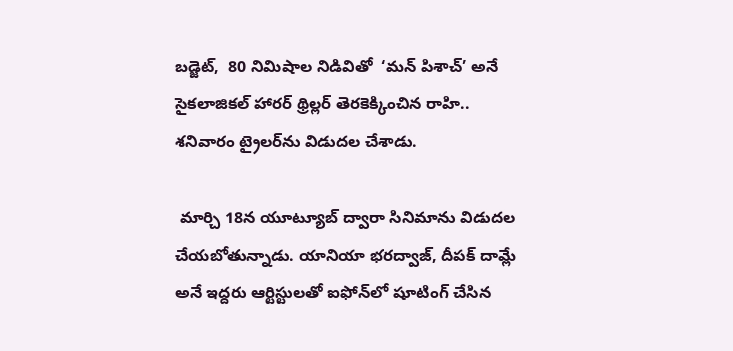బడ్జెట్‌‌,  80 నిమిషాల నిడివితో  ‘మన్‌‌ పిశాచ్‌‌’ అనే సైకలాజికల్ హారర్ థ్రిల్లర్‌‌‌‌ తెరకెక్కించిన రాహి.. శనివారం ట్రైలర్‌‌‌‌ను విడుదల చేశాడు.

 మార్చి 18న యూట్యూబ్‌‌ ద్వారా సినిమాను విడుదల చేయబోతున్నాడు. యానియా భరద్వాజ్, దీపక్ దామ్లే అనే ఇద్దరు ఆర్టిస్టులతో ఐఫోన్‌‌లో షూటింగ్ చేసిన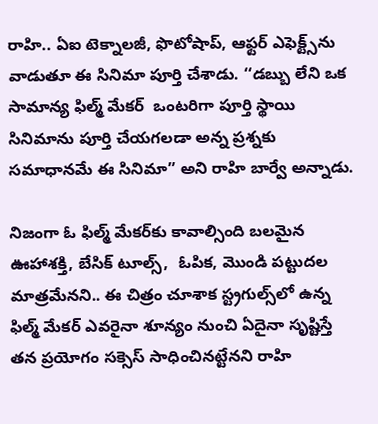రాహి.. ఏఐ టెక్నాలజీ, ఫొటోషాప్‌‌, ఆఫ్టర్‌‌‌‌ ఎఫెక్ట్స్‌‌ను వాడుతూ ఈ సినిమా పూర్తి చేశాడు. ‘‘డబ్బు లేని ఒక సామాన్య ఫిల్మ్ మేకర్  ఒంటరిగా పూర్తి స్థాయి సినిమాను పూర్తి చేయగలడా అన్న ప్రశ్నకు సమాధానమే ఈ సినిమా” అని రాహి బార్వే అన్నాడు.

నిజంగా ఓ ఫిల్మ్ మేకర్‌‌‌‌కు కావాల్సింది బలమైన ఊహాశక్తి, బేసిక్‌‌ టూల్స్‌‌,  ఓపిక, మొండి పట్టుదల మాత్రమేనని.. ఈ చిత్రం చూశాక స్ట్రగుల్స్‌‌లో ఉన్న ఫిల్మ్ మేకర్‌‌ ఎవరైనా శూన్యం నుంచి ఏదైనా సృష్టిస్తే తన ప్రయోగం సక్సెస్ సాధించినట్టేనని రాహి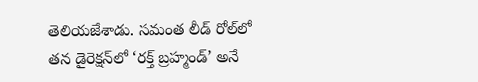తెలియజేశాడు. సమంత లీడ్‌‌ రోల్‌‌లో తన డైరెక్షన్‌‌లో ‘రక్త్ బ్రహ్మండ్‌‌’ అనే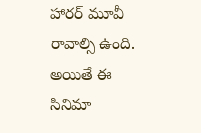హారర్ మూవీ రావాల్సి ఉంది. అయితే ఈ సినిమా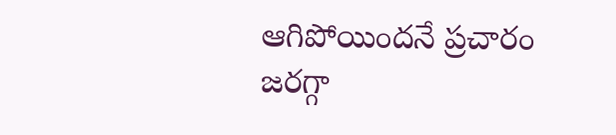ఆగిపోయిందనే ప్రచారం జరగ్గా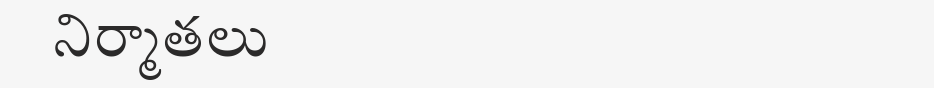నిర్మాతలు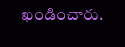ఖండించారు.